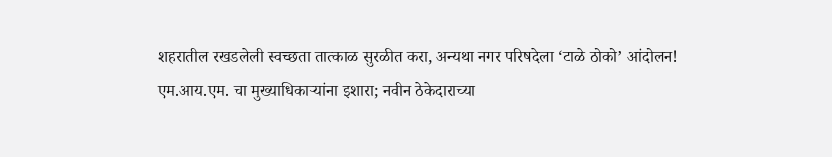शहरातील रखडलेली स्वच्छता तात्काळ सुरळीत करा, अन्यथा नगर परिषदेला ‘टाळे ठोको’ आंदोलन!
एम.आय.एम. चा मुख्याधिकाऱ्यांना इशारा; नवीन ठेकेदाराच्या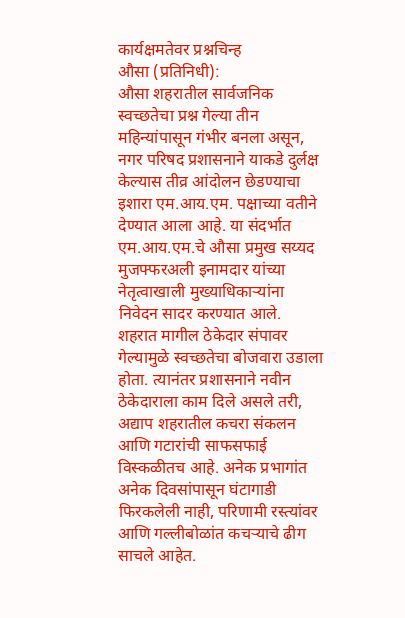कार्यक्षमतेवर प्रश्नचिन्ह
औसा (प्रतिनिधी):
औसा शहरातील सार्वजनिक स्वच्छतेचा प्रश्न गेल्या तीन महिन्यांपासून गंभीर बनला असून, नगर परिषद प्रशासनाने याकडे दुर्लक्ष केल्यास तीव्र आंदोलन छेडण्याचा इशारा एम.आय.एम. पक्षाच्या वतीने देण्यात आला आहे. या संदर्भात एम.आय.एम.चे औसा प्रमुख सय्यद मुजफ्फरअली इनामदार यांच्या नेतृत्वाखाली मुख्याधिकाऱ्यांना निवेदन सादर करण्यात आले.
शहरात मागील ठेकेदार संपावर गेल्यामुळे स्वच्छतेचा बोजवारा उडाला होता. त्यानंतर प्रशासनाने नवीन ठेकेदाराला काम दिले असले तरी, अद्याप शहरातील कचरा संकलन आणि गटारांची साफसफाई विस्कळीतच आहे. अनेक प्रभागांत अनेक दिवसांपासून घंटागाडी फिरकलेली नाही, परिणामी रस्त्यांवर आणि गल्लीबोळांत कचऱ्याचे ढीग साचले आहेत.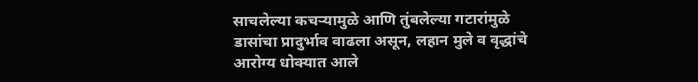साचलेल्या कचऱ्यामुळे आणि तुंबलेल्या गटारांमुळे डासांचा प्रादुर्भाव वाढला असून, लहान मुले व वृद्धांचे आरोग्य धोक्यात आले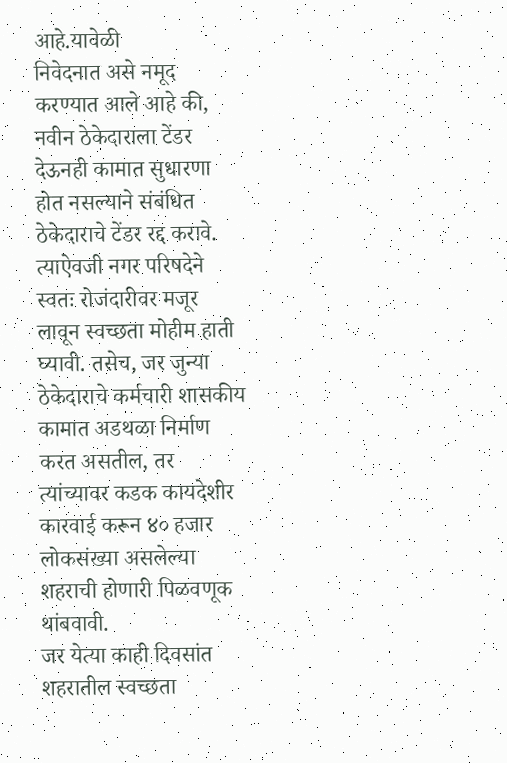आहे.यावेळी
निवेदनात असे नमूद करण्यात आले आहे की, नवीन ठेकेदाराला टेंडर देऊनही कामात सुधारणा होत नसल्याने संबंधित ठेकेदाराचे टेंडर रद्द करावे. त्याऐवजी नगर परिषदेने स्वतः रोजंदारीवर मजूर लावून स्वच्छता मोहीम हाती घ्यावी. तसेच, जर जुन्या ठेकेदाराचे कर्मचारी शासकीय कामात अडथळा निर्माण करत असतील, तर त्यांच्यावर कडक कायदेशीर कारवाई करून ४० हजार लोकसंख्या असलेल्या शहराची होणारी पिळवणूक थांबवावी.
जर येत्या काही दिवसांत शहरातील स्वच्छता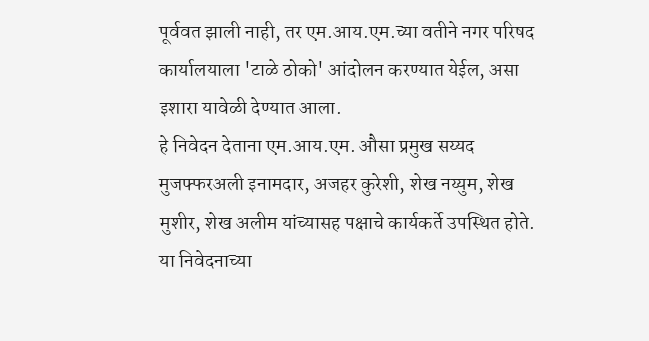पूर्ववत झाली नाही, तर एम.आय.एम.च्या वतीने नगर परिषद कार्यालयाला 'टाळे ठोको' आंदोलन करण्यात येईल, असा इशारा यावेळी देण्यात आला.
हे निवेदन देताना एम.आय.एम. औसा प्रमुख सय्यद मुजफ्फरअली इनामदार, अजहर कुरेशी, शेख नय्युम, शेख मुशीर, शेख अलीम यांच्यासह पक्षाचे कार्यकर्ते उपस्थित होते. या निवेदनाच्या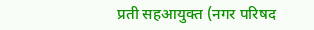प्रती सहआयुक्त (नगर परिषद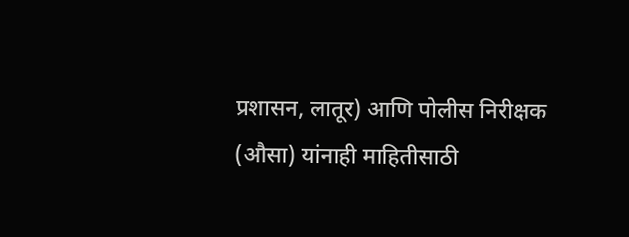प्रशासन, लातूर) आणि पोलीस निरीक्षक (औसा) यांनाही माहितीसाठी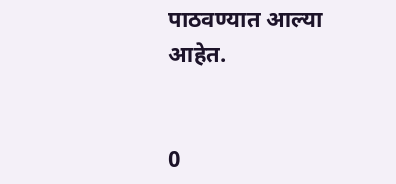पाठवण्यात आल्या आहेत.


0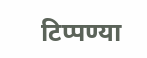टिप्पण्या